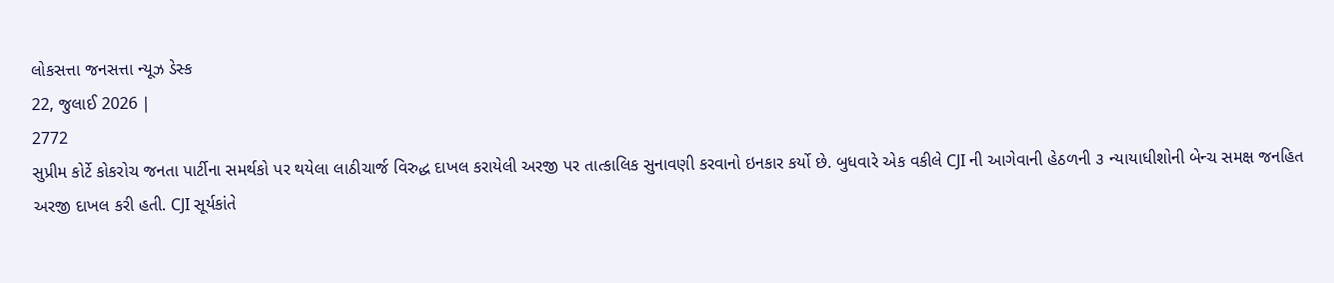લોકસત્તા જનસત્તા ન્યૂઝ ડેસ્ક
22, જુલાઈ 2026 |
2772
સુપ્રીમ કોર્ટે કોકરોચ જનતા પાર્ટીના સમર્થકો પર થયેલા લાઠીચાર્જ વિરુદ્ધ દાખલ કરાયેલી અરજી પર તાત્કાલિક સુનાવણી કરવાનો ઇનકાર કર્યો છે. બુધવારે એક વકીલે CJI ની આગેવાની હેઠળની ૩ ન્યાયાધીશોની બેન્ચ સમક્ષ જનહિત અરજી દાખલ કરી હતી. CJI સૂર્યકાંતે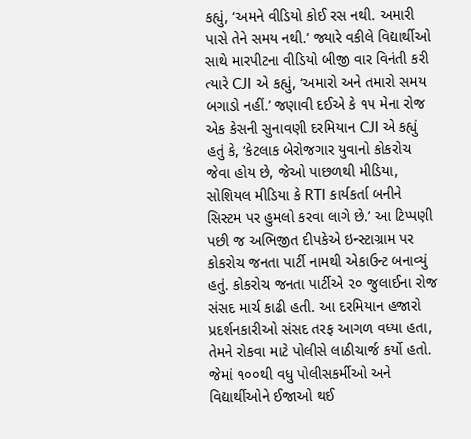કહ્યું, ‘અમને વીડિયો કોઈ રસ નથી. અમારી પાસે તેને સમય નથી.’ જ્યારે વકીલે વિદ્યાર્થીઓ સાથે મારપીટના વીડિયો બીજી વાર વિનંતી કરી ત્યારે CJI એ કહ્યું, ‘અમારો અને તમારો સમય બગાડો નહીં.’ જણાવી દઈએ કે ૧૫ મેના રોજ એક કેસની સુનાવણી દરમિયાન CJI એ કહ્યું હતું કે, ‘કેટલાક બેરોજગાર યુવાનો કોકરોચ જેવા હોય છે, જેઓ પાછળથી મીડિયા, સોશિયલ મીડિયા કે RTI કાર્યકર્તા બનીને સિસ્ટમ પર હુમલો કરવા લાગે છે.’ આ ટિપ્પણી પછી જ અભિજીત દીપકેએ ઇન્સ્ટાગ્રામ પર કોકરોચ જનતા પાર્ટી નામથી એકાઉન્ટ બનાવ્યું હતું. કોકરોચ જનતા પાર્ટીએ ૨૦ જુલાઈના રોજ સંસદ માર્ચ કાઢી હતી. આ દરમિયાન હજારો પ્રદર્શનકારીઓ સંસદ તરફ આગળ વધ્યા હતા, તેમને રોકવા માટે પોલીસે લાઠીચાર્જ કર્યો હતો. જેમાં ૧૦૦થી વધુ પોલીસકર્મીઓ અને વિદ્યાર્થીઓને ઈજાઓ થઈ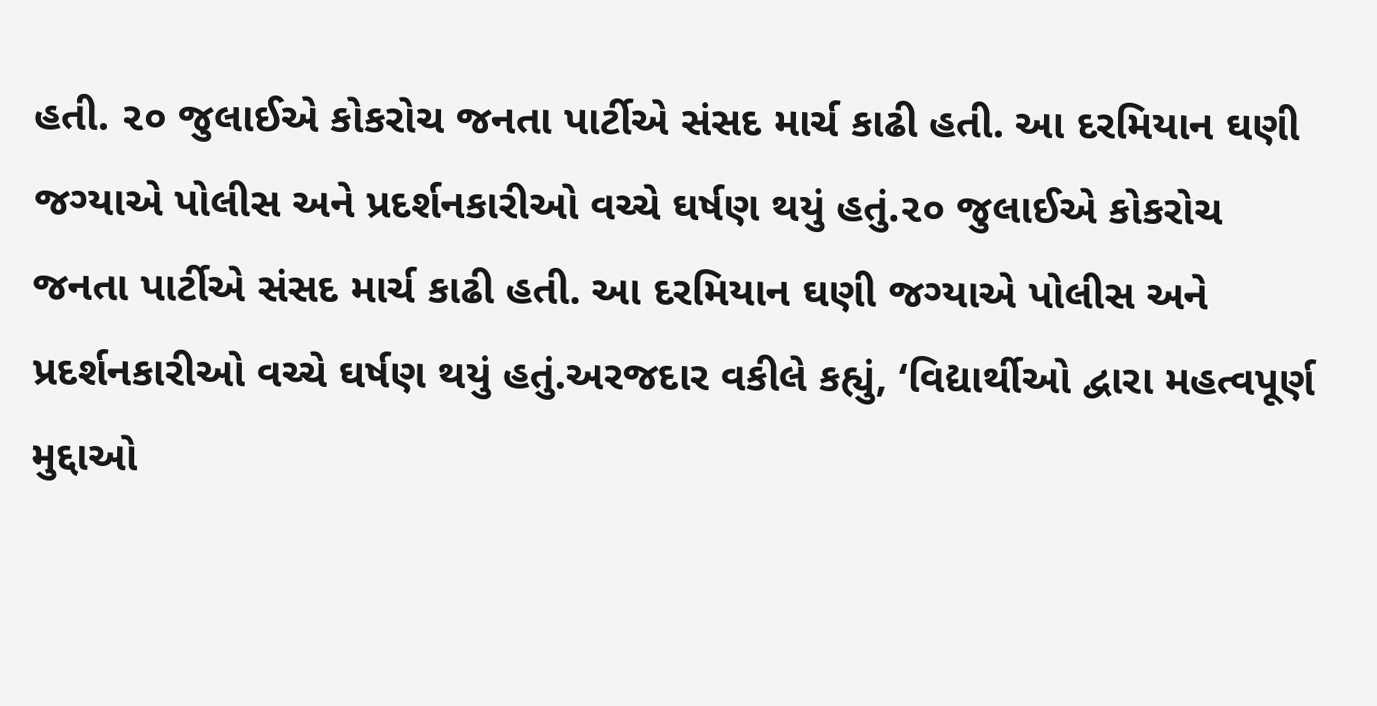હતી. ૨૦ જુલાઈએ કોકરોચ જનતા પાર્ટીએ સંસદ માર્ચ કાઢી હતી. આ દરમિયાન ઘણી જગ્યાએ પોલીસ અને પ્રદર્શનકારીઓ વચ્ચે ઘર્ષણ થયું હતું.૨૦ જુલાઈએ કોકરોચ જનતા પાર્ટીએ સંસદ માર્ચ કાઢી હતી. આ દરમિયાન ઘણી જગ્યાએ પોલીસ અને પ્રદર્શનકારીઓ વચ્ચે ઘર્ષણ થયું હતું.અરજદાર વકીલે કહ્યું, ‘વિદ્યાર્થીઓ દ્વારા મહત્વપૂર્ણ મુદ્દાઓ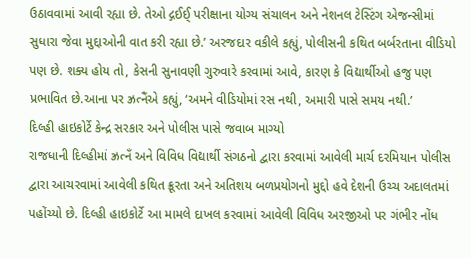ઉઠાવવામાં આવી રહ્યા છે. તેઓ દ્ગઈઈ્ પરીક્ષાના યોગ્ય સંચાલન અને નેશનલ ટેસ્ટિંગ એજન્સીમાં સુધારા જેવા મુદ્દાઓની વાત કરી રહ્યા છે.’ અરજદાર વકીલે કહ્યું, પોલીસની કથિત બર્બરતાના વીડિયો પણ છે. શક્ય હોય તો, કેસની સુનાવણી ગુરુવારે કરવામાં આવે, કારણ કે વિદ્યાર્થીઓ હજુ પણ પ્રભાવિત છે.આના પર ઝ્રત્નૈંએ કહ્યું, ‘અમને વીડિયોમાં રસ નથી, અમારી પાસે સમય નથી.’
દિલ્હી હાઇકોર્ટે કેન્દ્ર સરકાર અને પોલીસ પાસે જવાબ માગ્યો
રાજધાની દિલ્હીમાં ઝ્રત્નઁ અને વિવિધ વિદ્યાર્થી સંગઠનો દ્વારા કરવામાં આવેલી માર્ચ દરમિયાન પોલીસ દ્વારા આચરવામાં આવેલી કથિત ક્રૂરતા અને અતિશય બળપ્રયોગનો મુદ્દો હવે દેશની ઉચ્ચ અદાલતમાં પહોંચ્યો છે. દિલ્હી હાઇકોર્ટે આ મામલે દાખલ કરવામાં આવેલી વિવિધ અરજીઓ પર ગંભીર નોંધ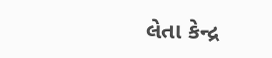લેતા કેન્દ્ર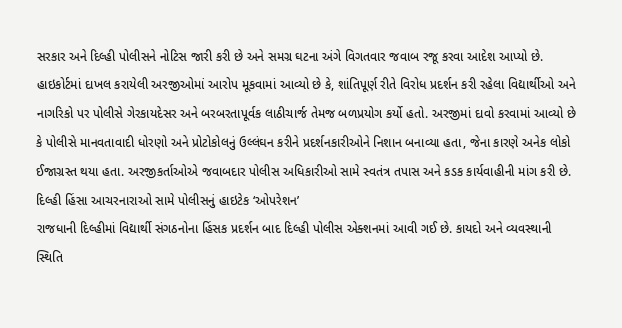સરકાર અને દિલ્હી પોલીસને નોટિસ જારી કરી છે અને સમગ્ર ઘટના અંગે વિગતવાર જવાબ રજૂ કરવા આદેશ આપ્યો છે. હાઇકોર્ટમાં દાખલ કરાયેલી અરજીઓમાં આરોપ મૂકવામાં આવ્યો છે કે, શાંતિપૂર્ણ રીતે વિરોધ પ્રદર્શન કરી રહેલા વિદ્યાર્થીઓ અને નાગરિકો પર પોલીસે ગેરકાયદેસર અને બરબરતાપૂર્વક લાઠીચાર્જ તેમજ બળપ્રયોગ કર્યો હતો. અરજીમાં દાવો કરવામાં આવ્યો છે કે પોલીસે માનવતાવાદી ધોરણો અને પ્રોટોકોલનું ઉલ્લંઘન કરીને પ્રદર્શનકારીઓને નિશાન બનાવ્યા હતા, જેના કારણે અનેક લોકો ઈજાગ્રસ્ત થયા હતા. અરજીકર્તાઓએ જવાબદાર પોલીસ અધિકારીઓ સામે સ્વતંત્ર તપાસ અને કડક કાર્યવાહીની માંગ કરી છે.
દિલ્હી હિંસા આચરનારાઓ સામે પોલીસનું હાઇટેક ‘ઓપરેશન’
રાજધાની દિલ્હીમાં વિદ્યાર્થી સંગઠનોના હિંસક પ્રદર્શન બાદ દિલ્હી પોલીસ એક્શનમાં આવી ગઈ છે. કાયદો અને વ્યવસ્થાની સ્થિતિ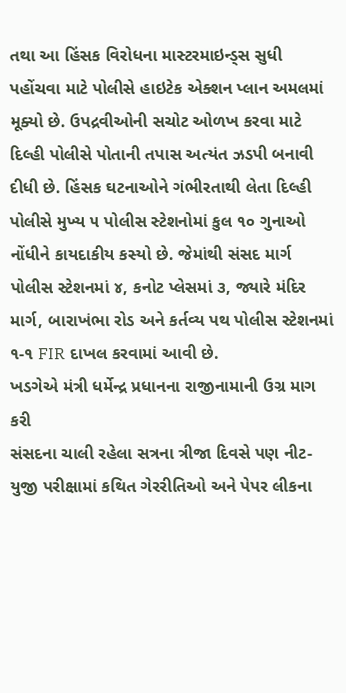તથા આ હિંસક વિરોધના માસ્ટરમાઇન્ડ્સ સુધી પહોંચવા માટે પોલીસે હાઇટેક એક્શન પ્લાન અમલમાં મૂક્યો છે. ઉપદ્રવીઓની સચોટ ઓળખ કરવા માટે દિલ્હી પોલીસે પોતાની તપાસ અત્યંત ઝડપી બનાવી દીધી છે. હિંસક ઘટનાઓને ગંભીરતાથી લેતા દિલ્હી પોલીસે મુખ્ય ૫ પોલીસ સ્ટેશનોમાં કુલ ૧૦ ગુનાઓ નોંધીને કાયદાકીય કસ્યો છે. જેમાંથી સંસદ માર્ગ પોલીસ સ્ટેશનમાં ૪, કનોટ પ્લેસમાં ૩, જ્યારે મંદિર માર્ગ, બારાખંભા રોડ અને કર્તવ્ય પથ પોલીસ સ્ટેશનમાં ૧-૧ FIR દાખલ કરવામાં આવી છે.
ખડગેએ મંત્રી ધર્મેન્દ્ર પ્રધાનના રાજીનામાની ઉગ્ર માગ કરી
સંસદના ચાલી રહેલા સત્રના ત્રીજા દિવસે પણ નીટ-યુજી પરીક્ષામાં કથિત ગેરરીતિઓ અને પેપર લીકના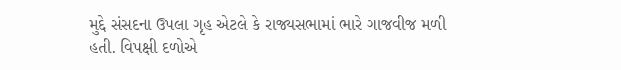મુદ્દે સંસદના ઉપલા ગૃહ એટલે કે રાજ્યસભામાં ભારે ગાજવીજ મળી હતી. વિપક્ષી દળોએ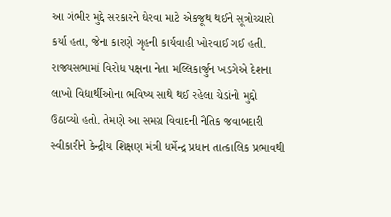આ ગંભીર મુદ્દે સરકારને ઘેરવા માટે એકજૂથ થઈને સૂત્રોચ્ચારો કર્યા હતા, જેના કારણે ગૃહની કાર્યવાહી ખોરવાઈ ગઈ હતી. રાજ્યસભામાં વિરોધ પક્ષના નેતા મલ્લિકાર્જુન ખડગેએ દેશના લાખો વિદ્યાર્થીઓના ભવિષ્ય સાથે થઈ રહેલા ચેડાંનો મુદ્દો ઉઠાવ્યો હતો. તેમણે આ સમગ્ર વિવાદની નૈતિક જવાબદારી સ્વીકારીને કેન્દ્રીય શિક્ષણ મંત્રી ધર્મેન્દ્ર પ્રધાન તાત્કાલિક પ્રભાવથી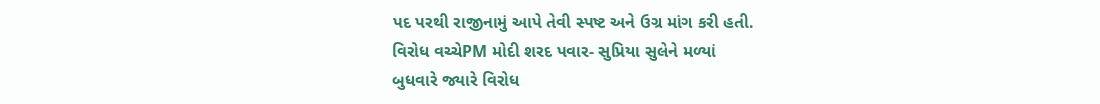પદ પરથી રાજીનામું આપે તેવી સ્પષ્ટ અને ઉગ્ર માંગ કરી હતી.
વિરોધ વચ્ચેPM મોદી શરદ પવાર- સુપ્રિયા સુલેને મળ્યાં
બુધવારે જ્યારે વિરોધ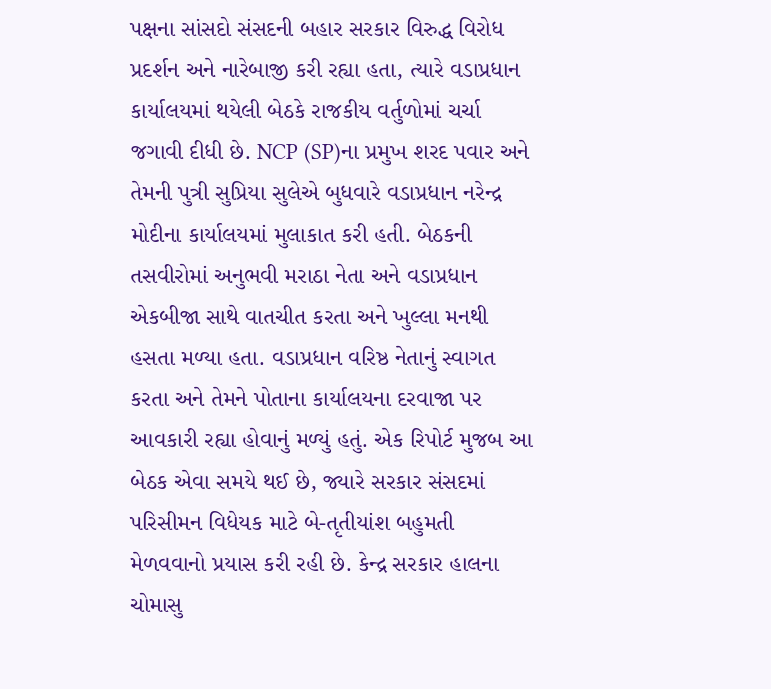પક્ષના સાંસદો સંસદની બહાર સરકાર વિરુદ્ધ વિરોધ પ્રદર્શન અને નારેબાજી કરી રહ્યા હતા, ત્યારે વડાપ્રધાન કાર્યાલયમાં થયેલી બેઠકે રાજકીય વર્તુળોમાં ચર્ચા જગાવી દીધી છે. NCP (SP)ના પ્રમુખ શરદ પવાર અને તેમની પુત્રી સુપ્રિયા સુલેએ બુધવારે વડાપ્રધાન નરેન્દ્ર મોદીના કાર્યાલયમાં મુલાકાત કરી હતી. બેઠકની તસવીરોમાં અનુભવી મરાઠા નેતા અને વડાપ્રધાન એકબીજા સાથે વાતચીત કરતા અને ખુલ્લા મનથી હસતા મળ્યા હતા. વડાપ્રધાન વરિષ્ઠ નેતાનું સ્વાગત કરતા અને તેમને પોતાના કાર્યાલયના દરવાજા પર આવકારી રહ્યા હોવાનું મળ્યું હતું. એક રિપોર્ટ મુજબ આ બેઠક એવા સમયે થઈ છે, જ્યારે સરકાર સંસદમાં પરિસીમન વિધેયક માટે બે-તૃતીયાંશ બહુમતી મેળવવાનો પ્રયાસ કરી રહી છે. કેન્દ્ર સરકાર હાલના ચોમાસુ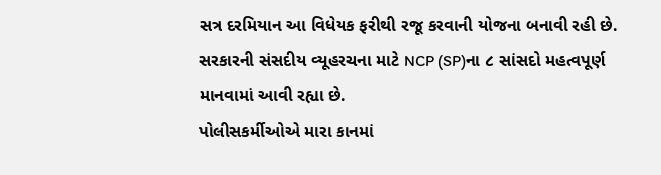સત્ર દરમિયાન આ વિધેયક ફરીથી રજૂ કરવાની યોજના બનાવી રહી છે. સરકારની સંસદીય વ્યૂહરચના માટે NCP (SP)ના ૮ સાંસદો મહત્વપૂર્ણ માનવામાં આવી રહ્યા છે.
પોલીસકર્મીઓએ મારા કાનમાં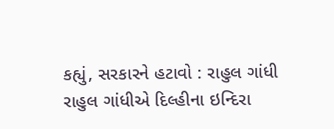કહ્યું, સરકારને હટાવો : રાહુલ ગાંધી
રાહુલ ગાંધીએ દિલ્હીના ઇન્દિરા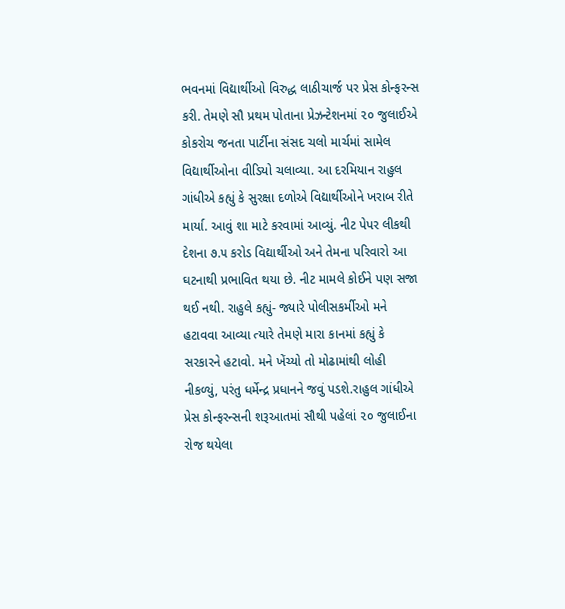ભવનમાં વિદ્યાર્થીઓ વિરુદ્ધ લાઠીચાર્જ પર પ્રેસ કોન્ફરન્સ કરી. તેમણે સૌ પ્રથમ પોતાના પ્રેઝન્ટેશનમાં ૨૦ જુલાઈએ કોકરોચ જનતા પાર્ટીના સંસદ ચલો માર્ચમાં સામેલ વિદ્યાર્થીઓના વીડિયો ચલાવ્યા. આ દરમિયાન રાહુલ ગાંધીએ કહ્યું કે સુરક્ષા દળોએ વિદ્યાર્થીઓને ખરાબ રીતે માર્યા. આવું શા માટે કરવામાં આવ્યું. નીટ પેપર લીકથી દેશના ૭.૫ કરોડ વિદ્યાર્થીઓ અને તેમના પરિવારો આ ઘટનાથી પ્રભાવિત થયા છે. નીટ મામલે કોઈને પણ સજા થઈ નથી. રાહુલે કહ્યું- જ્યારે પોલીસકર્મીઓ મને હટાવવા આવ્યા ત્યારે તેમણે મારા કાનમાં કહ્યું કે સરકારને હટાવો. મને ખેંચ્યો તો મોઢામાંથી લોહી નીકળ્યું, પરંતુ ધર્મેન્દ્ર પ્રધાનને જવું પડશે.રાહુલ ગાંધીએ પ્રેસ કોન્ફરન્સની શરૂઆતમાં સૌથી પહેલાં ૨૦ જુલાઈના રોજ થયેલા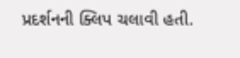પ્રદર્શનની ક્લિપ ચલાવી હતી.